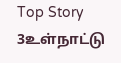Top Story 3உள்நாட்டு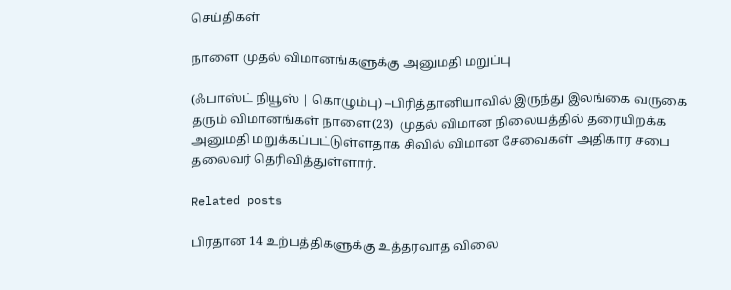செய்திகள்

நாளை முதல் விமானங்களுக்கு அனுமதி மறுப்பு

(ஃபாஸ்ட் நியூஸ் | கொழும்பு) –பிரித்தானியாவில் இருந்து இலங்கை வருகை தரும் விமானங்கள் நாளை(23)  முதல் விமான நிலையத்தில் தரையிறக்க அனுமதி மறுக்கப்பட்டுள்ளதாக சிவில் விமான சேவைகள் அதிகார சபை தலைவர் தெரிவித்துள்ளார்.

Related posts

பிரதான 14 உற்பத்திகளுக்கு உத்தரவாத விலை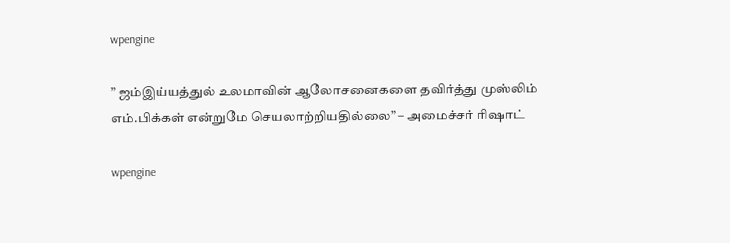wpengine

” ஜம்இய்யத்துல் உலமாவின் ஆலோசனைகளை தவிர்த்து முஸ்லிம் எம்.பிக்கள் என்றுமே செயலாற்றியதில்லை” – அமைச்சர் ரிஷாட்

wpengine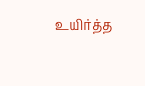உயிர்த்த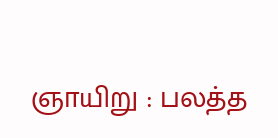ஞாயிறு : பலத்த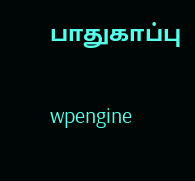பாதுகாப்பு

wpengine